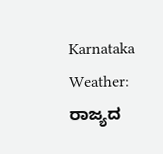Karnataka Weather: ರಾಜ್ಯದ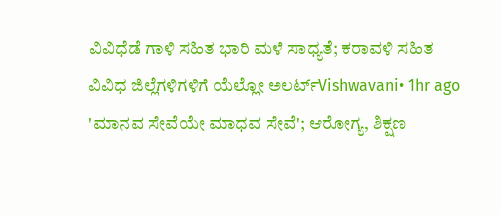ವಿವಿಧೆಡೆ ಗಾಳಿ ಸಹಿತ ಭಾರಿ ಮಳೆ ಸಾಧ್ಯತೆ; ಕರಾವಳಿ ಸಹಿತ ವಿವಿಧ ಜಿಲ್ಲೆಗಳಿಗಳಿಗೆ ಯೆಲ್ಲೋ ಅಲರ್ಟ್Vishwavani• 1hr ago
'ಮಾನವ ಸೇವೆಯೇ ಮಾಧವ ಸೇವೆ'; ಆರೋಗ್ಯ, ಶಿಕ್ಷಣ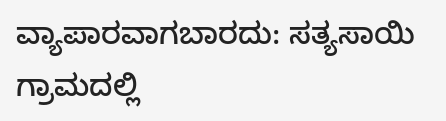ವ್ಯಾಪಾರವಾಗಬಾರದು: ಸತ್ಯಸಾಯಿ ಗ್ರಾಮದಲ್ಲಿ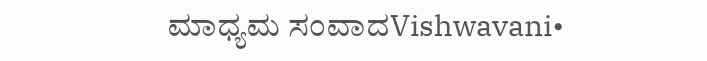ಮಾಧ್ಯಮ ಸಂವಾದVishwavani•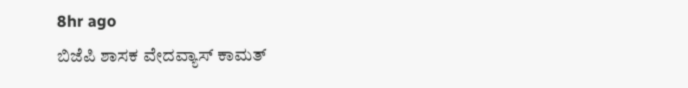8hr ago
ಬಿಜೆಪಿ ಶಾಸಕ ವೇದವ್ಯಾಸ್ ಕಾಮತ್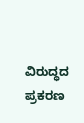ವಿರುದ್ಧದ ಪ್ರಕರಣ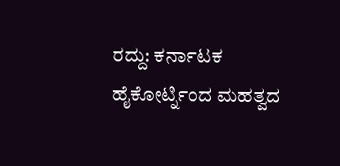ರದ್ದು: ಕರ್ನಾಟಕ ಹೈಕೋರ್ಟ್ನಿಂದ ಮಹತ್ವದ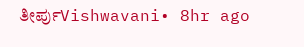ತೀರ್ಪುVishwavani• 8hr ago